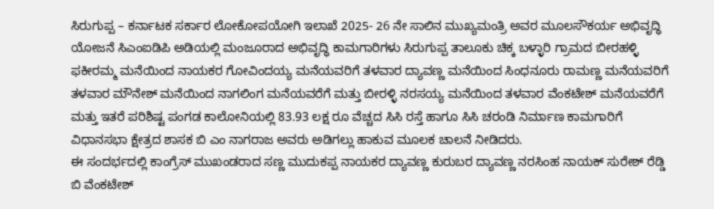ಸಿರುಗುಪ್ಪ – ಕರ್ನಾಟಕ ಸರ್ಕಾರ ಲೋಕೋಪಯೋಗಿ ಇಲಾಖೆ 2025- 26 ನೇ ಸಾಲಿನ ಮುಖ್ಯಮಂತ್ರಿ ಅವರ ಮೂಲಸೌಕರ್ಯ ಅಭಿವೃದ್ಧಿ ಯೋಜನೆ ಸಿಎಂಐಡಿಪಿ ಅಡಿಯಲ್ಲಿ ಮಂಜೂರಾದ ಅಭಿವೃದ್ಧಿ ಕಾಮಗಾರಿಗಳು ಸಿರುಗುಪ್ಪ ತಾಲೂಕು ಚಿಕ್ಕ ಬಳ್ಳಾರಿ ಗ್ರಾಮದ ಬೀರಹಳ್ಳಿ ಫಕೀರಮ್ಮ ಮನೆಯಿಂದ ನಾಯಕರ ಗೋವಿಂದಯ್ಯ ಮನೆಯವರಿಗೆ ತಳವಾರ ದ್ಯಾವಣ್ಣ ಮನೆಯಿಂದ ಸಿಂಧನೂರು ರಾಮಣ್ಣ ಮನೆಯವರಿಗೆ ತಳವಾರ ಮೌನೇಶ್ ಮನೆಯಿಂದ ನಾಗಲಿಂಗ ಮನೆಯವರೆಗೆ ಮತ್ತು ಬೀರಳ್ಳಿ ನರಸಯ್ಯ ಮನೆಯಿಂದ ತಳವಾರ ವೆಂಕಟೇಶ್ ಮನೆಯವರೆಗೆ ಮತ್ತು ಇತರೆ ಪರಿಶಿಷ್ಟ ಪಂಗಡ ಕಾಲೋನಿಯಲ್ಲಿ 83.93 ಲಕ್ಷ ರೂ ವೆಚ್ಚದ ಸಿಸಿ ರಸ್ತೆ ಹಾಗೂ ಸಿಸಿ ಚರಂಡಿ ನಿರ್ಮಾಣ ಕಾಮಗಾರಿಗೆ ವಿಧಾನಸಭಾ ಕ್ಷೇತ್ರದ ಶಾಸಕ ಬಿ ಎಂ ನಾಗರಾಜ ಅವರು ಅಡಿಗಲ್ಲು ಹಾಕುವ ಮೂಲಕ ಚಾಲನೆ ನೀಡಿದರು.
ಈ ಸಂದರ್ಭದಲ್ಲಿ ಕಾಂಗ್ರೆಸ್ ಮುಖಂಡರಾದ ಸಣ್ಣ ಮುದುಕಪ್ಪ ನಾಯಕರ ದ್ಯಾವಣ್ಣ ಕುರುಬರ ದ್ಯಾವಣ್ಣ ನರಸಿಂಹ ನಾಯಕ್ ಸುರೇಶ್ ರೆಡ್ಡಿ ಬಿ ವೆಂಕಟೇಶ್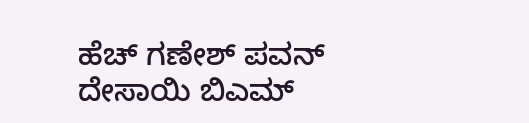ಹೆಚ್ ಗಣೇಶ್ ಪವನ್ ದೇಸಾಯಿ ಬಿಎಮ್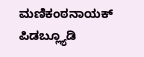ಮಣಿಕಂಠನಾಯಕ್ ಪಿಡಬ್ಲ್ಯೂಡಿ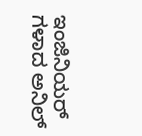ಇಂಜಿನಿಯರ್ ಗಳಾದ ಅನಿಲ್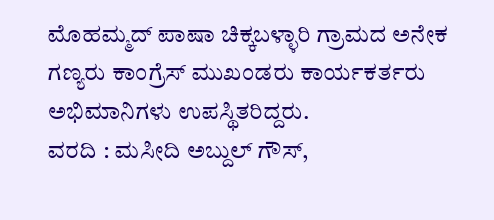ಮೊಹಮ್ಮದ್ ಪಾಷಾ ಚಿಕ್ಕಬಳ್ಳಾರಿ ಗ್ರಾಮದ ಅನೇಕ ಗಣ್ಯರು ಕಾಂಗ್ರೆಸ್ ಮುಖಂಡರು ಕಾರ್ಯಕರ್ತರು ಅಭಿಮಾನಿಗಳು ಉಪಸ್ಥಿತರಿದ್ದರು.
ವರದಿ : ಮಸೀದಿ ಅಬ್ದುಲ್ ಗೌಸ್,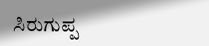ಸಿರುಗುಪ್ಪ